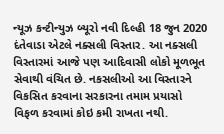ન્યૂઝ કન્ટીન્યુઝ બ્યૂરો નવી દિલ્હી 18 જુન 2020 દંતેવાડા એટલે નક્સલી વિસ્તાર. આ નક્સલી વિસ્તારમાં આજે પણ આદિવાસી લોકો મૂળભૂત સેવાથી વંચિત છે. નકસલીઓ આ વિસ્તારને વિકસિત કરવાના સરકારના તમામ પ્રયાસો વિફળ કરવામાં કોઇ કમી રાખતા નથી.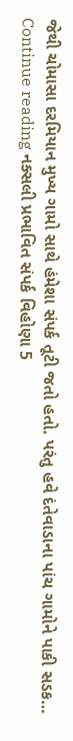જેથી ચોમાસા દરમિયાન મુખ્ય ગામો સાથે હંમેશા સંપર્ક તૂટી જતો હતો. પરંતુ હવે દંતેવાડાના પાંચ ગામોને પાકી સડક… Continue reading નક્સલી પ્રભાવિત સંપર્ક વિહોણા 5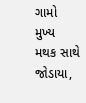ગામો મુખ્ય મથક સાથે જોડાયા,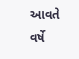આવતે વર્ષે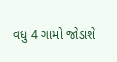વધુ 4 ગામો જોડાશે